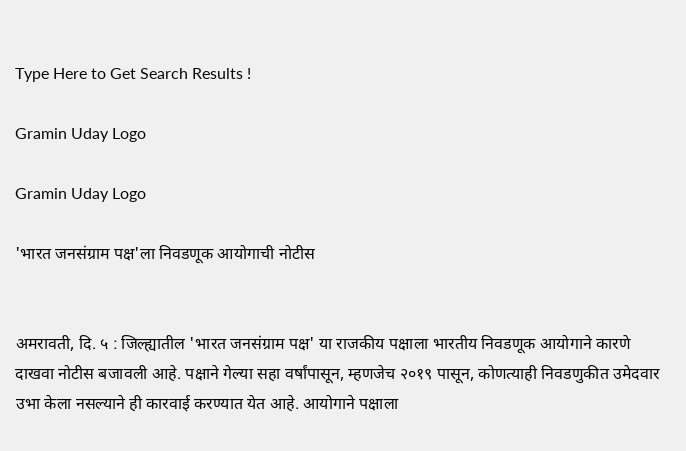Type Here to Get Search Results !

Gramin Uday Logo

Gramin Uday Logo

'भारत जनसंग्राम पक्ष'ला निवडणूक आयोगाची नोटीस


अमरावती, दि. ५ : जिल्ह्यातील 'भारत जनसंग्राम पक्ष' या राजकीय पक्षाला भारतीय निवडणूक आयोगाने कारणे दाखवा नोटीस बजावली आहे. पक्षाने गेल्या सहा वर्षांपासून, म्हणजेच २०१९ पासून, कोणत्याही निवडणुकीत उमेदवार उभा केला नसल्याने ही कारवाई करण्यात येत आहे. आयोगाने पक्षाला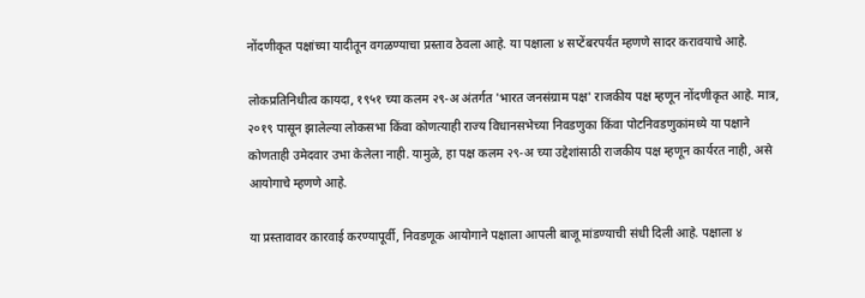नोंदणीकृत पक्षांच्या यादीतून वगळण्याचा प्रस्ताव ठेवला आहे. या पक्षाला ४ सप्टेंबरपर्यंत म्हणणे सादर करावयाचे आहे.

लोकप्रतिनिधीत्व कायदा, १९५१ च्या कलम २९-अ अंतर्गत 'भारत जनसंग्राम पक्ष' राजकीय पक्ष म्हणून नोंदणीकृत आहे. मात्र, २०१९ पासून झालेल्या लोकसभा किंवा कोणत्याही राज्य विधानसभेच्या निवडणुका किंवा पोटनिवडणुकांमध्ये या पक्षाने कोणताही उमेदवार उभा केलेला नाही. यामुळे, हा पक्ष कलम २९-अ च्या उद्देशांसाठी राजकीय पक्ष म्हणून कार्यरत नाही, असे आयोगाचे म्हणणे आहे.

या प्रस्तावावर कारवाई करण्यापूर्वी, निवडणूक आयोगाने पक्षाला आपली बाजू मांडण्याची संधी दिली आहे. पक्षाला ४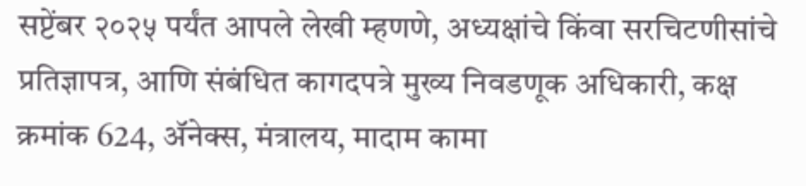सप्टेंबर २०२५ पर्यंत आपले लेखी म्हणणे, अध्यक्षांचे किंवा सरचिटणीसांचे प्रतिज्ञापत्र, आणि संबंधित कागदपत्रे मुख्य निवडणूक अधिकारी, कक्ष क्रमांक 624, ॲनेक्स, मंत्रालय, मादाम कामा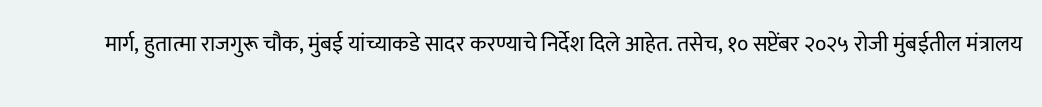मार्ग, हुतात्मा राजगुरू चौक, मुंबई यांच्याकडे सादर करण्याचे निर्देश दिले आहेत. तसेच, १० सप्टेंबर २०२५ रोजी मुंबईतील मंत्रालय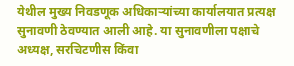येथील मुख्य निवडणूक अधिकाऱ्यांच्या कार्यालयात प्रत्यक्ष सुनावणी ठेवण्यात आली आहे. या सुनावणीला पक्षाचे अध्यक्ष, सरचिटणीस किंवा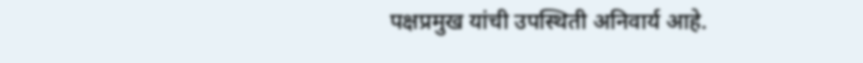पक्षप्रमुख यांची उपस्थिती अनिवार्य आहे.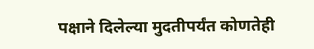पक्षाने दिलेल्या मुदतीपर्यंत कोणतेही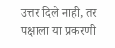उत्तर दिले नाही, तर पक्षाला या प्रकरणी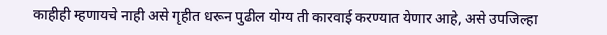काहीही म्हणायचे नाही असे गृहीत धरून पुढील योग्य ती कारवाई करण्यात येणार आहे, असे उपजिल्हा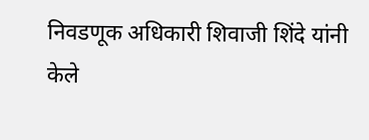निवडणूक अधिकारी शिवाजी शिंदे यांनी केले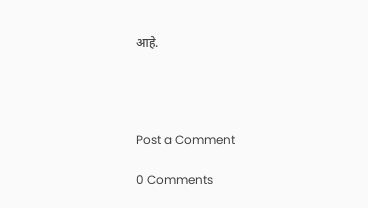आहे.




Post a Comment

0 Comments